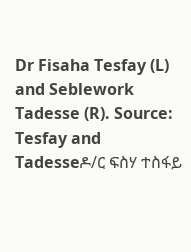Dr Fisaha Tesfay (L) and Seblework Tadesse (R). Source: Tesfay and Tadesseዶ/ር ፍስሃ ተስፋይ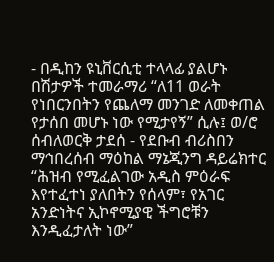- በዲከን ዩኒቨርሲቲ ተላላፊ ያልሆኑ በሽታዎች ተመራማሪ “ለ11 ወራት የነበርንበትን የጨለማ መንገድ ለመቀጠል የታሰበ መሆኑ ነው የሚታየኝ” ሲሉ፤ ወ/ሮ ሰብለወርቅ ታደሰ - የደቡብ ብሪስበን ማኅበረሰብ ማዕከል ማኔጂንግ ዳይሬክተር “ሕዝብ የሚፈልገው አዲስ ምዕራፍ እየተፈተነ ያለበትን የሰላም፣ የአገር አንድነትና ኢኮኖሚያዊ ችግሮቹን እንዲፈታለት ነው”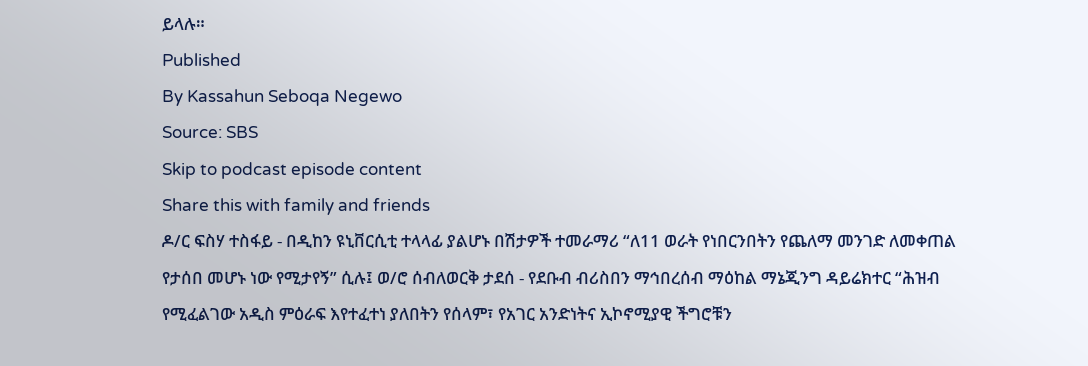ይላሉ።
Published
By Kassahun Seboqa Negewo
Source: SBS
Skip to podcast episode content
Share this with family and friends
ዶ/ር ፍስሃ ተስፋይ - በዲከን ዩኒቨርሲቲ ተላላፊ ያልሆኑ በሽታዎች ተመራማሪ “ለ11 ወራት የነበርንበትን የጨለማ መንገድ ለመቀጠል የታሰበ መሆኑ ነው የሚታየኝ” ሲሉ፤ ወ/ሮ ሰብለወርቅ ታደሰ - የደቡብ ብሪስበን ማኅበረሰብ ማዕከል ማኔጂንግ ዳይሬክተር “ሕዝብ የሚፈልገው አዲስ ምዕራፍ እየተፈተነ ያለበትን የሰላም፣ የአገር አንድነትና ኢኮኖሚያዊ ችግሮቹን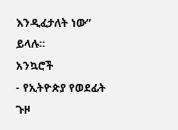እንዲፈታለት ነው” ይላሉ።
አንኳሮች
- የኢትዮጵያ የወደፊት ጉዞ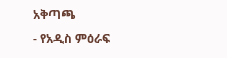አቅጣጫ
- የአዲስ ምዕራፍ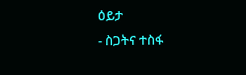ዕይታ
- ስጋትና ተስፋ